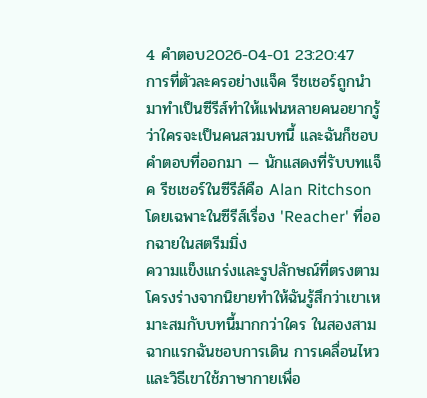4 คำตอบ2026-04-01 23:20:47
การที่ตัวละครอย่างแจ็ค รีชเชอร์ถูกนำมาทำเป็นซีรีส์ทำให้แฟนหลายคนอยากรู้ว่าใครจะเป็นคนสวมบทนี้ และฉันก็ชอบคำตอบที่ออกมา — นักแสดงที่รับบทแจ็ค รีชเชอร์ในซีรีส์คือ Alan Ritchson โดยเฉพาะในซีรีส์เรื่อง 'Reacher' ที่ออกฉายในสตรีมมิ่ง
ความแข็งแกร่งและรูปลักษณ์ที่ตรงตามโครงร่างจากนิยายทำให้ฉันรู้สึกว่าเขาเหมาะสมกับบทนี้มากกว่าใคร ในสองสามฉากแรกฉันชอบการเดิน การเคลื่อนไหว และวิธีเขาใช้ภาษากายเพื่อ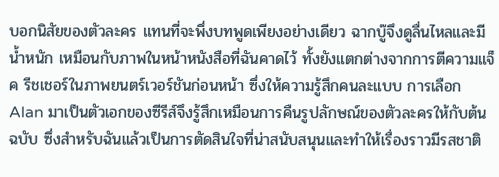บอกนิสัยของตัวละคร แทนที่จะพึ่งบทพูดเพียงอย่างเดียว ฉากบู๊จึงดูลื่นไหลและมีน้ำหนัก เหมือนกับภาพในหน้าหนังสือที่ฉันคาดไว้ ทั้งยังแตกต่างจากการตีความแจ็ค รีชเชอร์ในภาพยนตร์เวอร์ชันก่อนหน้า ซึ่งให้ความรู้สึกคนละแบบ การเลือก Alan มาเป็นตัวเอกของซีรีส์จึงรู้สึกเหมือนการคืนรูปลักษณ์ของตัวละครให้กับต้นฉบับ ซึ่งสำหรับฉันแล้วเป็นการตัดสินใจที่น่าสนับสนุนและทำให้เรื่องราวมีรสชาติ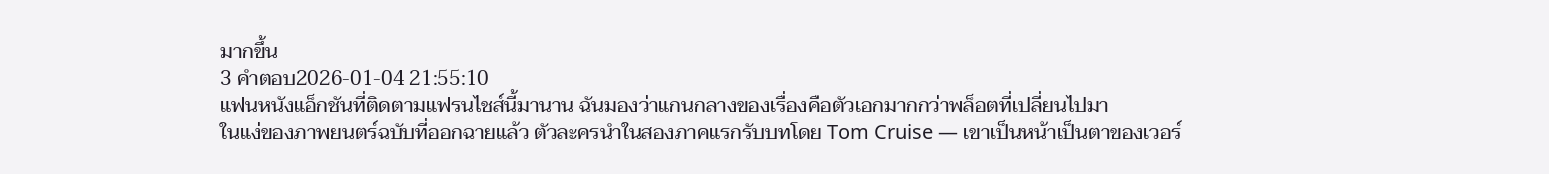มากขึ้น
3 คำตอบ2026-01-04 21:55:10
แฟนหนังแอ็กชันที่ติดตามแฟรนไชส์นี้มานาน ฉันมองว่าแกนกลางของเรื่องคือตัวเอกมากกว่าพล็อตที่เปลี่ยนไปมา
ในแง่ของภาพยนตร์ฉบับที่ออกฉายแล้ว ตัวละครนำในสองภาคแรกรับบทโดย Tom Cruise — เขาเป็นหน้าเป็นตาของเวอร์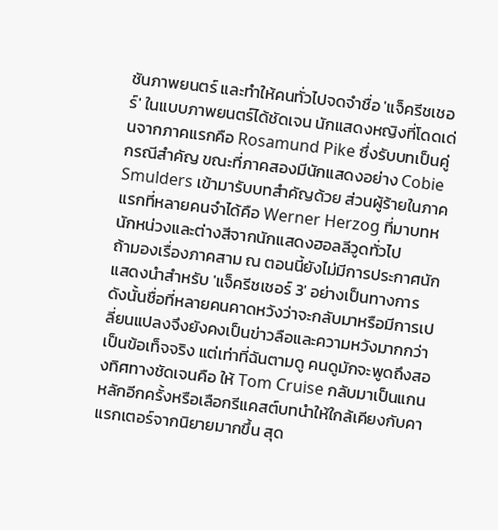ชันภาพยนตร์ และทำให้คนทั่วไปจดจำชื่อ 'แจ็ครีชเชอร์' ในแบบภาพยนตร์ได้ชัดเจน นักแสดงหญิงที่โดดเด่นจากภาคแรกคือ Rosamund Pike ซึ่งรับบทเป็นคู่กรณีสำคัญ ขณะที่ภาคสองมีนักแสดงอย่าง Cobie Smulders เข้ามารับบทสำคัญด้วย ส่วนผู้ร้ายในภาคแรกที่หลายคนจำได้คือ Werner Herzog ที่มาบทหนักหน่วงและต่างสีจากนักแสดงฮอลลีวูดทั่วไป
ถ้ามองเรื่องภาคสาม ณ ตอนนี้ยังไม่มีการประกาศนักแสดงนำสำหรับ 'แจ็ครีชเชอร์ 3' อย่างเป็นทางการ ดังนั้นชื่อที่หลายคนคาดหวังว่าจะกลับมาหรือมีการเปลี่ยนแปลงจึงยังคงเป็นข่าวลือและความหวังมากกว่าเป็นข้อเท็จจริง แต่เท่าที่ฉันตามดู คนดูมักจะพูดถึงสองทิศทางชัดเจนคือ ให้ Tom Cruise กลับมาเป็นแกนหลักอีกครั้งหรือเลือกรีแคสต์บทนำให้ใกล้เคียงกับคาแรกเตอร์จากนิยายมากขึ้น สุด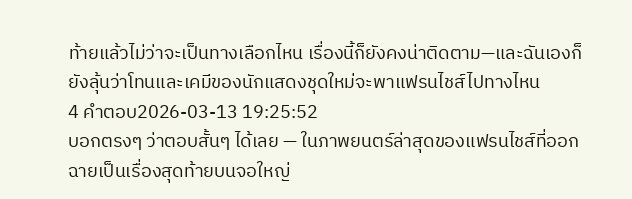ท้ายแล้วไม่ว่าจะเป็นทางเลือกไหน เรื่องนี้ก็ยังคงน่าติดตาม—และฉันเองก็ยังลุ้นว่าโทนและเคมีของนักแสดงชุดใหม่จะพาแฟรนไชส์ไปทางไหน
4 คำตอบ2026-03-13 19:25:52
บอกตรงๆ ว่าตอบสั้นๆ ได้เลย — ในภาพยนตร์ล่าสุดของแฟรนไชส์ที่ออกฉายเป็นเรื่องสุดท้ายบนจอใหญ่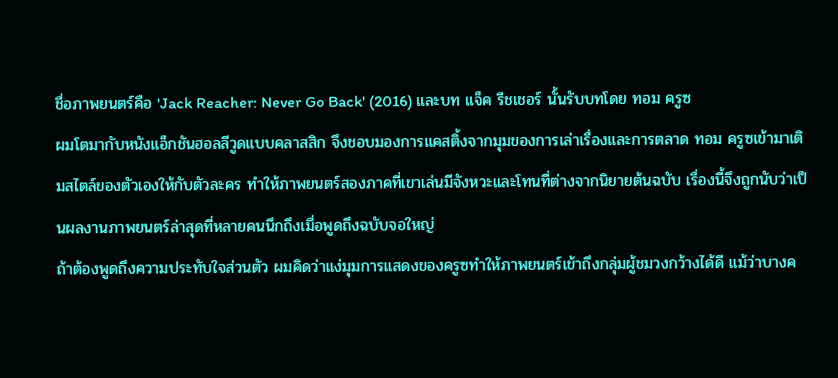ชื่อภาพยนตร์คือ 'Jack Reacher: Never Go Back' (2016) และบท แจ็ค รีชเชอร์ นั้นรับบทโดย ทอม ครูซ
ผมโตมากับหนังแอ็กชันฮอลลีวูดแบบคลาสสิก จึงชอบมองการแคสติ้งจากมุมของการเล่าเรื่องและการตลาด ทอม ครูซเข้ามาเติมสไตล์ของตัวเองให้กับตัวละคร ทำให้ภาพยนตร์สองภาคที่เขาเล่นมีจังหวะและโทนที่ต่างจากนิยายต้นฉบับ เรื่องนี้จึงถูกนับว่าเป็นผลงานภาพยนตร์ล่าสุดที่หลายคนนึกถึงเมื่อพูดถึงฉบับจอใหญ่
ถ้าต้องพูดถึงความประทับใจส่วนตัว ผมคิดว่าแง่มุมการแสดงของครูซทำให้ภาพยนตร์เข้าถึงกลุ่มผู้ชมวงกว้างได้ดี แม้ว่าบางค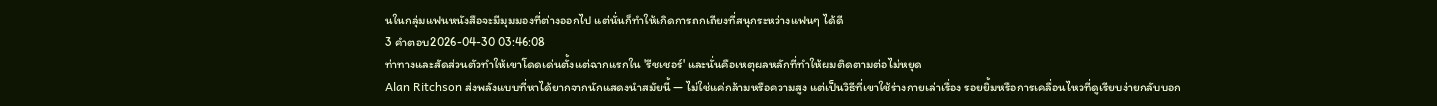นในกลุ่มแฟนหนังสือจะมีมุมมองที่ต่างออกไป แต่นั่นก็ทำให้เกิดการถกเถียงที่สนุกระหว่างแฟนๆ ได้ดี
3 คำตอบ2026-04-30 03:46:08
ท่าทางและสัดส่วนตัวทำให้เขาโดดเด่นตั้งแต่ฉากแรกใน 'รีชเชอร์' และนั่นคือเหตุผลหลักที่ทำให้ผมติดตามต่อไม่หยุด
Alan Ritchson ส่งพลังแบบที่หาได้ยากจากนักแสดงนำสมัยนี้ — ไม่ใช่แค่กล้ามหรือความสูง แต่เป็นวิธีที่เขาใช้ร่างกายเล่าเรื่อง รอยยิ้มหรือการเคลื่อนไหวที่ดูเรียบง่ายกลับบอก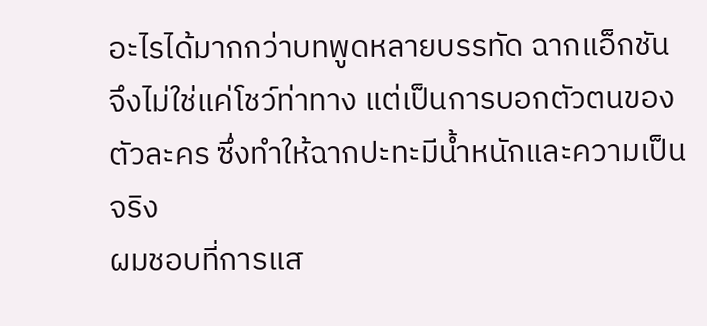อะไรได้มากกว่าบทพูดหลายบรรทัด ฉากแอ็กชันจึงไม่ใช่แค่โชว์ท่าทาง แต่เป็นการบอกตัวตนของตัวละคร ซึ่งทำให้ฉากปะทะมีน้ำหนักและความเป็นจริง
ผมชอบที่การแส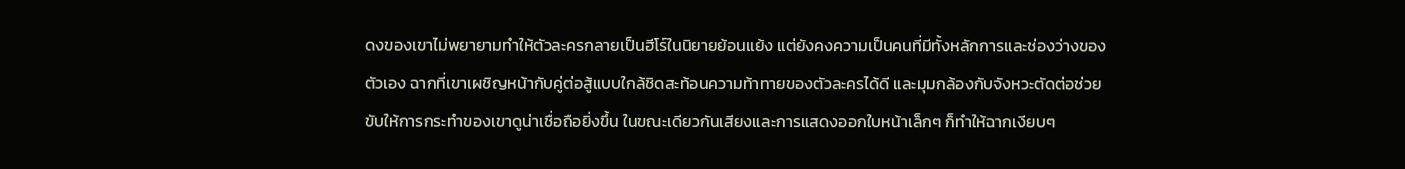ดงของเขาไม่พยายามทำให้ตัวละครกลายเป็นฮีโร์ในนิยายย้อนแย้ง แต่ยังคงความเป็นคนที่มีทั้งหลักการและช่องว่างของตัวเอง ฉากที่เขาเผชิญหน้ากับคู่ต่อสู้แบบใกล้ชิดสะท้อนความท้าทายของตัวละครได้ดี และมุมกล้องกับจังหวะตัดต่อช่วยขับให้การกระทำของเขาดูน่าเชื่อถือยิ่งขึ้น ในขณะเดียวกันเสียงและการแสดงออกใบหน้าเล็กๆ ก็ทำให้ฉากเงียบๆ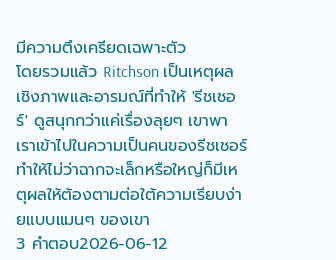มีความตึงเครียดเฉพาะตัว
โดยรวมแล้ว Ritchson เป็นเหตุผลเชิงภาพและอารมณ์ที่ทำให้ 'รีชเชอร์' ดูสนุกกว่าแค่เรื่องลุยๆ เขาพาเราเข้าไปในความเป็นคนของรีชเชอร์ ทำให้ไม่ว่าฉากจะเล็กหรือใหญ่ก็มีเหตุผลให้ต้องตามต่อใต้ความเรียบง่ายแบบแมนๆ ของเขา
3 คำตอบ2026-06-12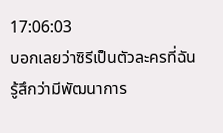17:06:03
บอกเลยว่าซิรีเป็นตัวละครที่ฉันรู้สึกว่ามีพัฒนาการ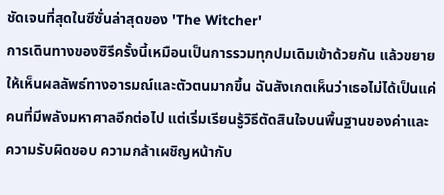ชัดเจนที่สุดในซีซั่นล่าสุดของ 'The Witcher'
การเดินทางของซิรีครั้งนี้เหมือนเป็นการรวมทุกปมเดิมเข้าด้วยกัน แล้วขยายให้เห็นผลลัพธ์ทางอารมณ์และตัวตนมากขึ้น ฉันสังเกตเห็นว่าเธอไม่ได้เป็นแค่คนที่มีพลังมหาศาลอีกต่อไป แต่เริ่มเรียนรู้วิธีตัดสินใจบนพื้นฐานของค่าและความรับผิดชอบ ความกล้าเผชิญหน้ากับ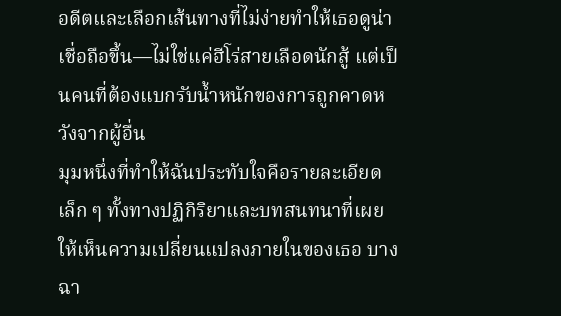อดีตและเลือกเส้นทางที่ไม่ง่ายทำให้เธอดูน่าเชื่อถือขึ้น—ไม่ใช่แค่ฮีโร่สายเลือดนักสู้ แต่เป็นคนที่ต้องแบกรับน้ำหนักของการถูกคาดหวังจากผู้อื่น
มุมหนึ่งที่ทำให้ฉันประทับใจคือรายละเอียดเล็ก ๆ ทั้งทางปฏิกิริยาและบทสนทนาที่เผยให้เห็นความเปลี่ยนแปลงภายในของเธอ บางฉา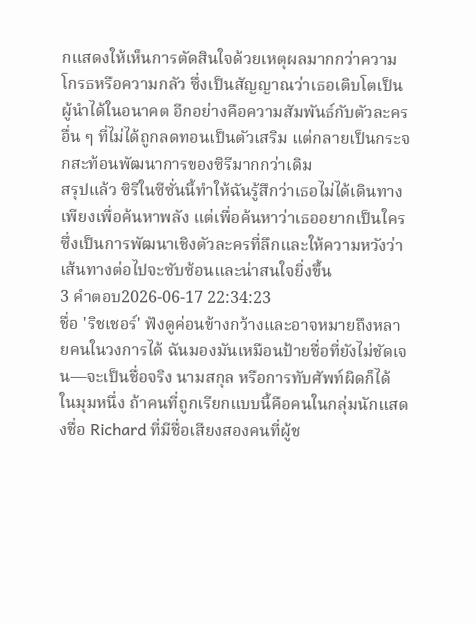กแสดงให้เห็นการตัดสินใจด้วยเหตุผลมากกว่าความโกรธหรือความกลัว ซึ่งเป็นสัญญาณว่าเธอเติบโตเป็นผู้นำได้ในอนาคต อีกอย่างคือความสัมพันธ์กับตัวละครอื่น ๆ ที่ไม่ได้ถูกลดทอนเป็นตัวเสริม แต่กลายเป็นกระจกสะท้อนพัฒนาการของซิรีมากกว่าเดิม
สรุปแล้ว ซิรีในซีซั่นนี้ทำให้ฉันรู้สึกว่าเธอไม่ได้เดินทางเพียงเพื่อค้นหาพลัง แต่เพื่อค้นหาว่าเธออยากเป็นใคร ซึ่งเป็นการพัฒนาเชิงตัวละครที่ลึกและให้ความหวังว่าเส้นทางต่อไปจะซับซ้อนและน่าสนใจยิ่งขึ้น
3 คำตอบ2026-06-17 22:34:23
ชื่อ 'ริชเชอร์' ฟังดูค่อนข้างกว้างและอาจหมายถึงหลายคนในวงการได้ ฉันมองมันเหมือนป้ายชื่อที่ยังไม่ชัดเจน—จะเป็นชื่อจริง นามสกุล หรือการทับศัพท์ผิดก็ได้ ในมุมหนึ่ง ถ้าคนที่ถูกเรียกแบบนี้คือคนในกลุ่มนักแสดงชื่อ Richard ที่มีชื่อเสียงสองคนที่ผู้ช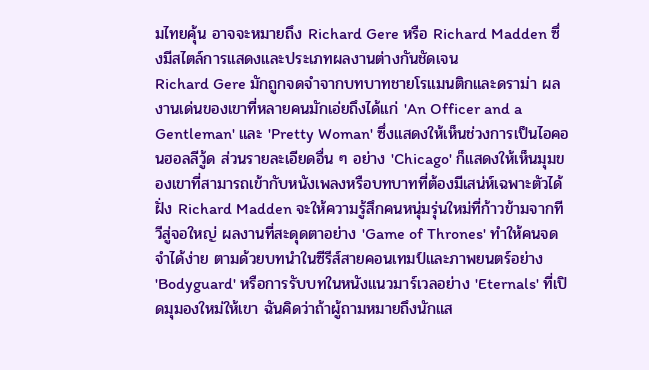มไทยคุ้น อาจจะหมายถึง Richard Gere หรือ Richard Madden ซึ่งมีสไตล์การแสดงและประเภทผลงานต่างกันชัดเจน
Richard Gere มักถูกจดจำจากบทบาทชายโรแมนติกและดราม่า ผลงานเด่นของเขาที่หลายคนมักเอ่ยถึงได้แก่ 'An Officer and a Gentleman' และ 'Pretty Woman' ซึ่งแสดงให้เห็นช่วงการเป็นไอคอนฮอลลีวู้ด ส่วนรายละเอียดอื่น ๆ อย่าง 'Chicago' ก็แสดงให้เห็นมุมของเขาที่สามารถเข้ากับหนังเพลงหรือบทบาทที่ต้องมีเสน่ห์เฉพาะตัวได้
ฝั่ง Richard Madden จะให้ความรู้สึกคนหนุ่มรุ่นใหม่ที่ก้าวข้ามจากทีวีสู่จอใหญ่ ผลงานที่สะดุดตาอย่าง 'Game of Thrones' ทำให้คนจดจำได้ง่าย ตามด้วยบทนำในซีรีส์สายคอนเทมป์และภาพยนตร์อย่าง 'Bodyguard' หรือการรับบทในหนังแนวมาร์เวลอย่าง 'Eternals' ที่เปิดมุมองใหม่ให้เขา ฉันคิดว่าถ้าผู้ถามหมายถึงนักแส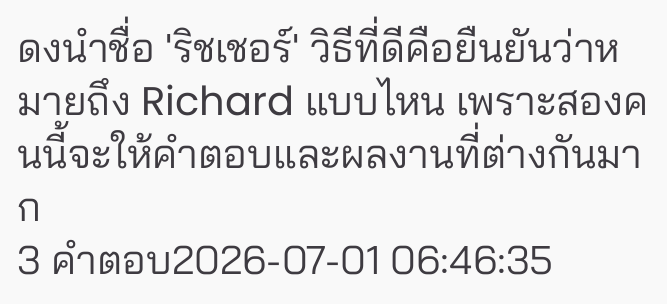ดงนำชื่อ 'ริชเชอร์' วิธีที่ดีคือยืนยันว่าหมายถึง Richard แบบไหน เพราะสองคนนี้จะให้คำตอบและผลงานที่ต่างกันมาก
3 คำตอบ2026-07-01 06:46:35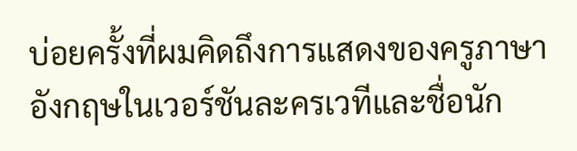บ่อยครั้งที่ผมคิดถึงการแสดงของครูภาษาอังกฤษในเวอร์ชันละครเวทีและชื่อนัก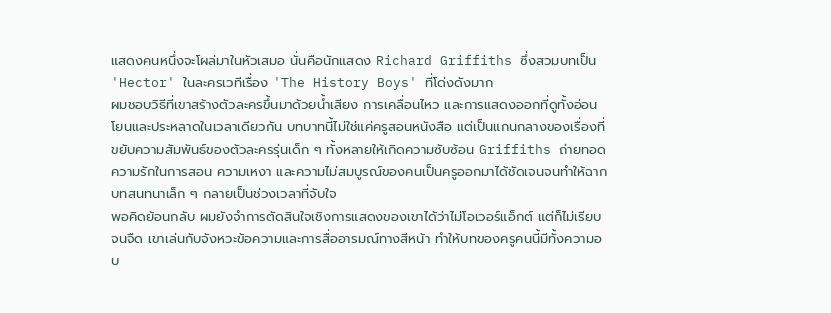แสดงคนหนึ่งจะโผล่มาในหัวเสมอ นั่นคือนักแสดง Richard Griffiths ซึ่งสวมบทเป็น 'Hector' ในละครเวทีเรื่อง 'The History Boys' ที่โด่งดังมาก
ผมชอบวิธีที่เขาสร้างตัวละครขึ้นมาด้วยน้ำเสียง การเคลื่อนไหว และการแสดงออกที่ดูทั้งอ่อนโยนและประหลาดในเวลาเดียวกัน บทบาทนี้ไม่ใช่แค่ครูสอนหนังสือ แต่เป็นแกนกลางของเรื่องที่ขยับความสัมพันธ์ของตัวละครรุ่นเด็ก ๆ ทั้งหลายให้เกิดความซับซ้อน Griffiths ถ่ายทอดความรักในการสอน ความเหงา และความไม่สมบูรณ์ของคนเป็นครูออกมาได้ชัดเจนจนทำให้ฉากบทสนทนาเล็ก ๆ กลายเป็นช่วงเวลาที่จับใจ
พอคิดย้อนกลับ ผมยังจำการตัดสินใจเชิงการแสดงของเขาได้ว่าไม่โอเวอร์แอ็กต์ แต่ก็ไม่เรียบจนจืด เขาเล่นกับจังหวะข้อความและการสื่ออารมณ์ทางสีหน้า ทำให้บทของครูคนนี้มีทั้งความอบ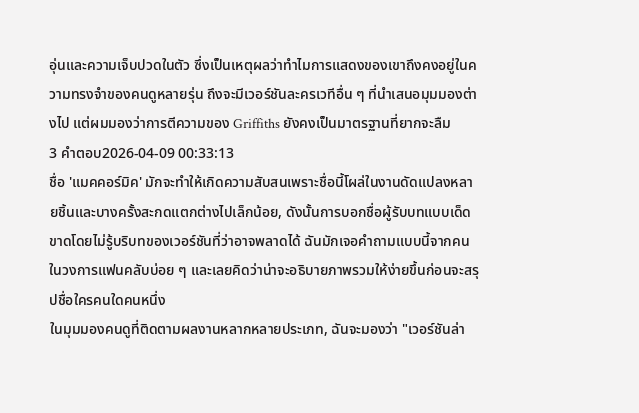อุ่นและความเจ็บปวดในตัว ซึ่งเป็นเหตุผลว่าทำไมการแสดงของเขาถึงคงอยู่ในความทรงจำของคนดูหลายรุ่น ถึงจะมีเวอร์ชันละครเวทีอื่น ๆ ที่นำเสนอมุมมองต่างไป แต่ผมมองว่าการตีความของ Griffiths ยังคงเป็นมาตรฐานที่ยากจะลืม
3 คำตอบ2026-04-09 00:33:13
ชื่อ 'แมคคอร์มิค' มักจะทำให้เกิดความสับสนเพราะชื่อนี้โผล่ในงานดัดแปลงหลายชิ้นและบางครั้งสะกดแตกต่างไปเล็กน้อย, ดังนั้นการบอกชื่อผู้รับบทแบบเด็ดขาดโดยไม่รู้บริบทของเวอร์ชันที่ว่าอาจพลาดได้ ฉันมักเจอคำถามแบบนี้จากคนในวงการแฟนคลับบ่อย ๆ และเลยคิดว่าน่าจะอธิบายภาพรวมให้ง่ายขึ้นก่อนจะสรุปชื่อใครคนใดคนหนึ่ง
ในมุมมองคนดูที่ติดตามผลงานหลากหลายประเภท, ฉันจะมองว่า "เวอร์ชันล่า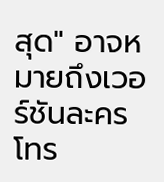สุด" อาจหมายถึงเวอร์ชันละครโทร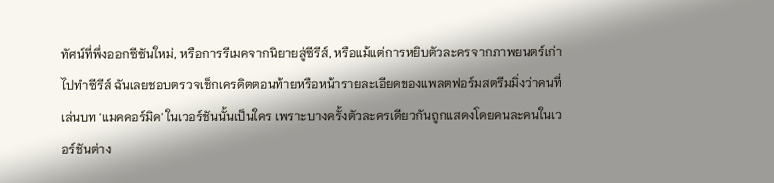ทัศน์ที่พึ่งออกซีซันใหม่, หรือการรีเมคจากนิยายสู่ซีรีส์, หรือแม้แต่การหยิบตัวละครจากภาพยนตร์เก่าไปทำซีรีส์ ฉันเลยชอบตรวจเช็กเครดิตตอนท้ายหรือหน้ารายละเอียดของแพลตฟอร์มสตรีมมิ่งว่าคนที่เล่นบท 'แมคคอร์มิค' ในเวอร์ชันนั้นเป็นใคร เพราะบางครั้งตัวละครเดียวกันถูกแสดงโดยคนละคนในเวอร์ชันต่าง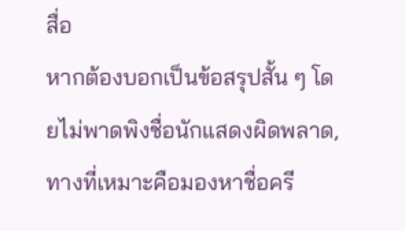สื่อ
หากต้องบอกเป็นข้อสรุปสั้น ๆ โดยไม่พาดพิงชื่อนักแสดงผิดพลาด, ทางที่เหมาะคือมองหาชื่อครี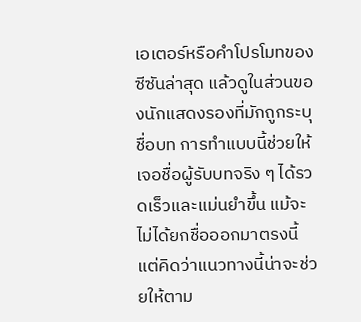เอเตอร์หรือคำโปรโมทของซีซันล่าสุด แล้วดูในส่วนของนักแสดงรองที่มักถูกระบุชื่อบท การทำแบบนี้ช่วยให้เจอชื่อผู้รับบทจริง ๆ ได้รวดเร็วและแม่นยำขึ้น แม้จะไม่ได้ยกชื่อออกมาตรงนี้ แต่คิดว่าแนวทางนี้น่าจะช่วยให้ตาม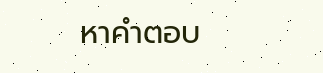หาคำตอบ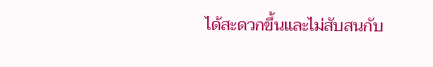ได้สะดวกขึ้นและไม่สับสนกับ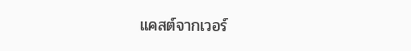แคสต์จากเวอร์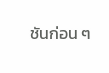ชันก่อน ๆ